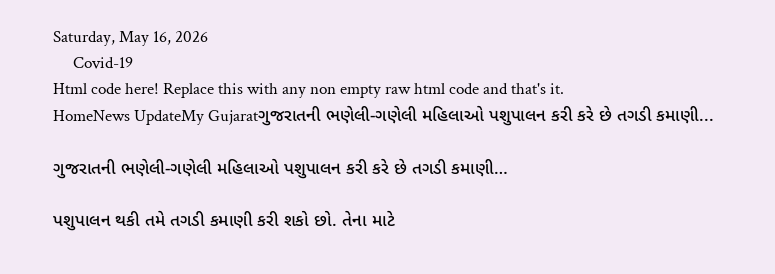Saturday, May 16, 2026
     Covid-19
Html code here! Replace this with any non empty raw html code and that's it.
HomeNews UpdateMy Gujaratગુજરાતની ભણેલી-ગણેલી મહિલાઓ પશુપાલન કરી કરે છે તગડી કમાણી...

ગુજરાતની ભણેલી-ગણેલી મહિલાઓ પશુપાલન કરી કરે છે તગડી કમાણી…

પશુપાલન થકી તમે તગડી કમાણી કરી શકો છો. તેના માટે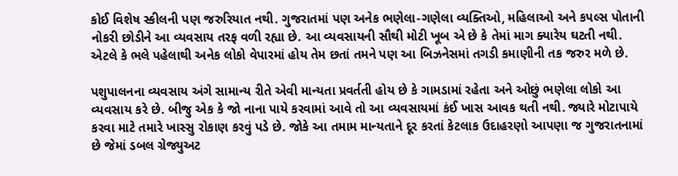કોઈ વિશેષ સ્કીલની પણ જરુરિયાત નથી. ગુજરાતમાં પણ અનેક ભણેલા-ગણેલા વ્યક્તિઓ, મહિલાઓ અને કપલ્સ પોતાની નોકરી છોડીને આ વ્યવસાય તરફ વળી રહ્યા છે. આ વ્યવસાયની સૌથી મોટી ખૂબ એ છે કે તેમાં માગ ક્યારેય ઘટતી નથી. એટલે કે ભલે પહેલાથી અનેક લોકો વેપારમાં હોય તેમ છતાં તમને પણ આ બિઝનેસમાં તગડી કમાણીની તક જરુર મળે છે.

પશુપાલનના વ્યવસાય અંગે સામાન્ય રીતે એવી માન્યતા પ્રવર્તતી હોય છે કે ગામડામાં રહેતા અને ઓછું ભણેલા લોકો આ વ્યવસાય કરે છે. બીજુ એક કે જો નાના પાયે કરવામાં આવે તો આ વ્યવસાયમાં કંઈ ખાસ આવક થતી નથી. જ્યારે મોટાપાયે કરવા માટે તમારે ખાસ્સુ રોકાણ કરવું પડે છે. જોકે આ તમામ માન્યતાને દૂર કરતાં કેટલાક ઉદાહરણો આપણા જ ગુજરાતનામાં છે જેમાં ડબલ ગ્રેજ્યુઅટ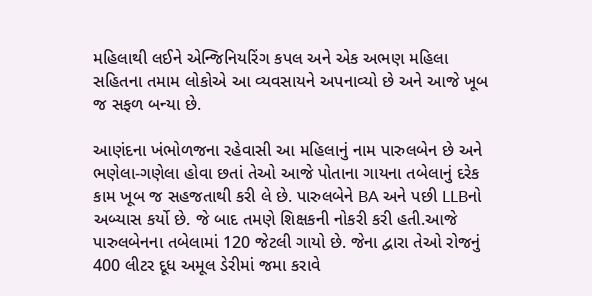મહિલાથી લઈને એન્જિનિયરિંગ કપલ અને એક અભણ મહિલા સહિતના તમામ લોકોએ આ વ્યવસાયને અપનાવ્યો છે અને આજે ખૂબ જ સફળ બન્યા છે.

આણંદના ખંભોળજના રહેવાસી આ મહિલાનું નામ પારુલબેન છે અને ભણેલા-ગણેલા હોવા છતાં તેઓ આજે પોતાના ગાયના તબેલાનું દરેક કામ ખૂબ જ સહજતાથી કરી લે છે. પારુલબેને BA અને પછી LLBનો અબ્યાસ કર્યો છે. જે બાદ તમણે શિક્ષકની નોકરી કરી હતી.આજે પારુલબેનના તબેલામાં 120 જેટલી ગાયો છે. જેના દ્વારા તેઓ રોજનું 400 લીટર દૂધ અમૂલ ડેરીમાં જમા કરાવે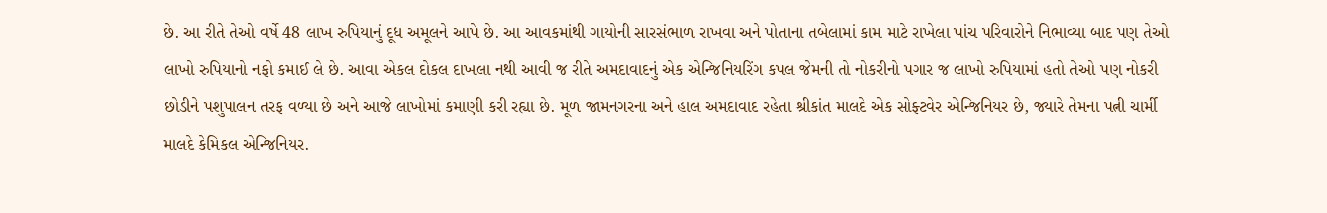છે. આ રીતે તેઓ વર્ષે 48 લાખ રુપિયાનું દૂધ અમૂલને આપે છે. આ આવકમાંથી ગાયોની સારસંભાળ રાખવા અને પોતાના તબેલામાં કામ માટે રાખેલા પાંચ પરિવારોને નિભાવ્યા બાદ પણ તેઓ લાખો રુપિયાનો નફો કમાઈ લે છે. આવા એકલ દોકલ દાખલા નથી આવી જ રીતે અમદાવાદનું એક એન્જિનિયરિંગ કપલ જેમની તો નોકરીનો પગાર જ લાખો રુપિયામાં હતો તેઓ પણ નોકરી છોડીને પશુપાલન તરફ વળ્યા છે અને આજે લાખોમાં કમાણી કરી રહ્યા છે. મૂળ જામનગરના અને હાલ અમદાવાદ રહેતા શ્રીકાંત માલદે એક સોફ્ટવેર એન્જિનિયર છે, જ્યારે તેમના પત્ની ચાર્મી માલદે કેમિકલ એન્જિનિયર.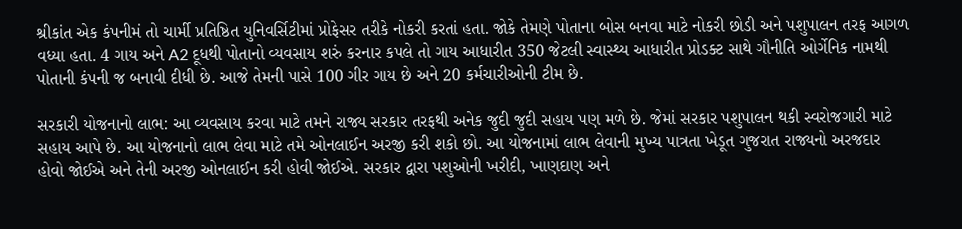શ્રીકાંત એક કંપનીમં તો ચાર્મી પ્રતિષ્ઠિત યુનિવર્સિટીમાં પ્રોફેસર તરીકે નોકરી કરતાં હતા. જોકે તેમણે પોતાના બોસ બનવા માટે નોકરી છોડી અને પશુપાલન તરફ આગળ વધ્યા હતા. 4 ગાય અને A2 દૂધથી પોતાનો વ્યવસાય શરું કરનાર કપલે તો ગાય આધારીત 350 જેટલી સ્વાસ્થ્ય આધારીત પ્રોડક્ટ સાથે ગૌનીતિ ઓર્ગેનિક નામથી પોતાની કંપની જ બનાવી દીધી છે. આજે તેમની પાસે 100 ગીર ગાય છે અને 20 કર્મચારીઓની ટીમ છે.

સરકારી યોજનાનો લાભ: આ વ્યવસાય કરવા માટે તમને રાજ્ય સરકાર તરફથી અનેક જુદી જુદી સહાય પણ મળે છે. જેમાં સરકાર પશુપાલન થકી સ્વરોજગારી માટે સહાય આપે છે. આ યોજનાનો લાભ લેવા માટે તમે ઓનલાઈન અરજી કરી શકો છો. આ યોજનામાં લાભ લેવાની મુખ્ય પાત્રતા ખેડૂત ગુજરાત રાજ્યનો અરજદાર હોવો જોઈએ અને તેની અરજી ઓનલાઈન કરી હોવી જોઈએ. સરકાર દ્વારા પશુઓની ખરીદી, ખાણદાણ અને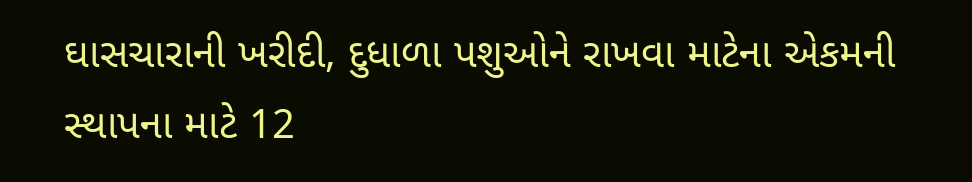ઘાસચારાની ખરીદી, દુધાળા પશુઓને રાખવા માટેના એકમની સ્થાપના માટે 12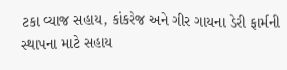ટકા વ્યાજ સહાય, કાંકરેજ અને ગીર ગાયના ડેરી ફાર્મની સ્થાપના માટે સહાય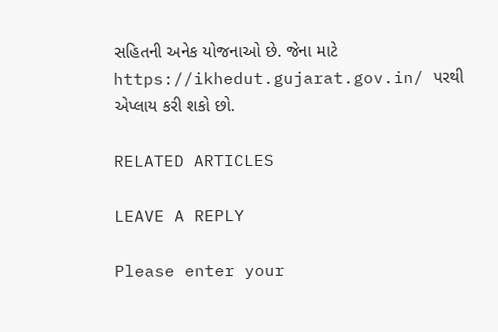સહિતની અનેક યોજનાઓ છે. જેના માટે https://ikhedut.gujarat.gov.in/ પરથી એપ્લાય કરી શકો છો.

RELATED ARTICLES

LEAVE A REPLY

Please enter your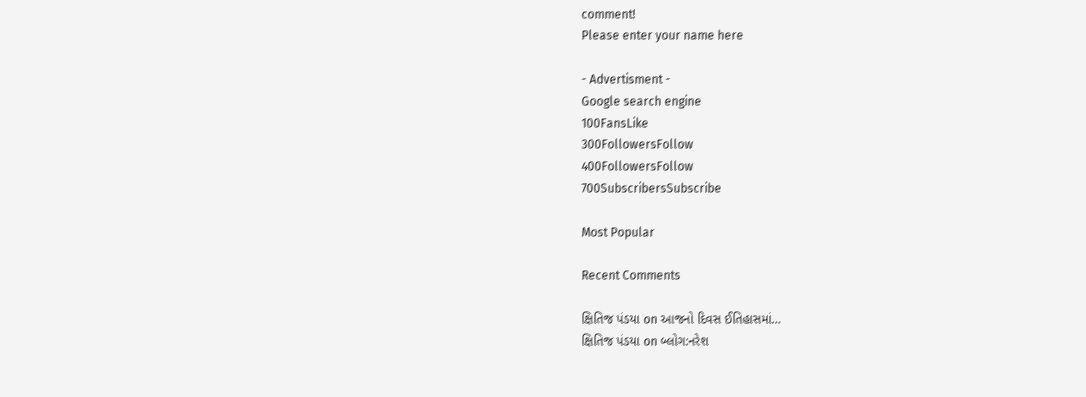comment!
Please enter your name here

- Advertisment -
Google search engine
100FansLike
300FollowersFollow
400FollowersFollow
700SubscribersSubscribe

Most Popular

Recent Comments

ક્ષિતિજ પંડયા on આજનો દિવસ ઈતિહાસમાં…
ક્ષિતિજ પંડયા on બ્લોગ:નરેશ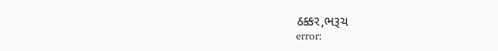ઠક્કર,ભરૂચ
error: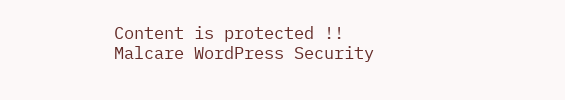Content is protected !!
Malcare WordPress Security